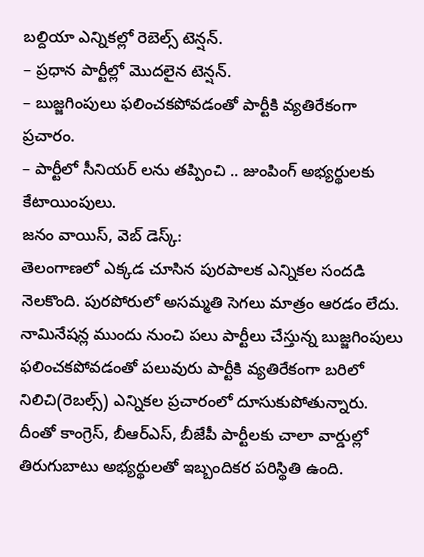బల్దియా ఎన్నికల్లో రెబెల్స్ టెన్షన్.
– ప్రధాన పార్టీల్లో మొదలైన టెన్షన్.
– బుజ్జగింపులు ఫలించకపోవడంతో పార్టీకి వ్యతిరేకంగా ప్రచారం.
– పార్టీలో సీనియర్ లను తప్పించి .. జుంపింగ్ అభ్యర్థులకు కేటాయింపులు.
జనం వాయిస్, వెబ్ డెస్క్:
తెలంగాణలో ఎక్కడ చూసిన పురపాలక ఎన్నికల సందడి నెలకొంది. పురపోరులో అసమ్మతి సెగలు మాత్రం ఆరడం లేదు. నామినేషన్ల ముందు నుంచి పలు పార్టీలు చేస్తున్న బుజ్జగింపులు ఫలించకపోవడంతో పలువురు పార్టీకి వ్యతిరేకంగా బరిలో నిలిచి(రెబల్స్) ఎన్నికల ప్రచారంలో దూసుకుపోతున్నారు. దీంతో కాంగ్రెస్, బీఆర్ఎస్, బీజేపీ పార్టీలకు చాలా వార్డుల్లో తిరుగుబాటు అభ్యర్థులతో ఇబ్బందికర పరిస్థితి ఉంది.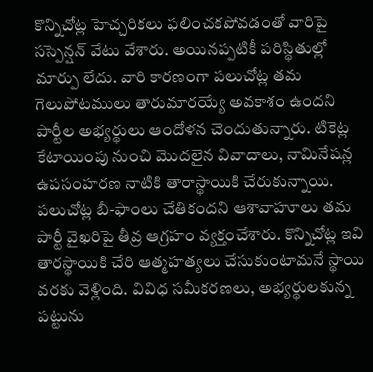కొన్నిచోట్ల హెచ్చరికలు ఫలించకపోవడంతో వారిపై సస్పెన్షన్ వేటు వేశారు. అయినప్పటికీ పరిస్థితుల్లో మార్పు లేదు. వారి కారణంగా పలుచోట్ల తమ గెలుపోటములు తారుమారయ్యే అవకాశం ఉందని పార్టీల అభ్యర్థులు ఆందోళన చెందుతున్నారు. టికెట్ల కేటాయింపు నుంచి మొదలైన వివాదాలు, నామినేషన్ల ఉపసంహరణ నాటికి తారాస్థాయికి చేరుకున్నాయి. పలుచోట్ల బీ-ఫాంలు చేతికందని ఆశావాహూలు తమ పార్టీ వైఖరిపై తీవ్ర ఆగ్రహం వ్యక్తంచేశారు. కొన్నిచోట్ల ఇవి తారస్థాయికి చేరి ఆత్మహత్యలు చేసుకుంటామనే స్థాయి వరకు వెళ్లింది. వివిధ సమీకరణలు, అభ్యర్థులకున్న పట్టును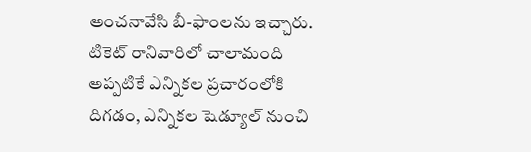అంచనావేసి బీ-ఫాంలను ఇచ్చారు. టికెట్ రానివారిలో చాలామంది అప్పటికే ఎన్నికల ప్రచారంలోకి దిగడం, ఎన్నికల షెడ్యూల్ నుంచి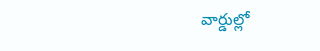వార్డుల్లో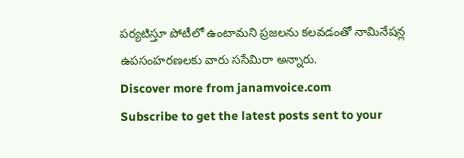పర్యటిస్తూ పోటీలో ఉంటామని ప్రజలను కలవడంతో నామినేషన్ల ఉపసంహరణలకు వారు ససేమిరా అన్నారు.
Discover more from janamvoice.com
Subscribe to get the latest posts sent to your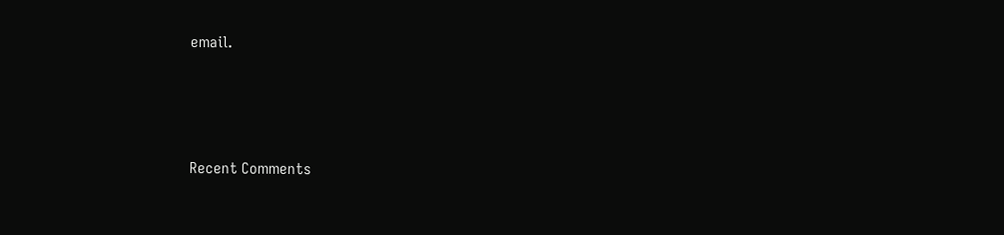email.





Recent Comments